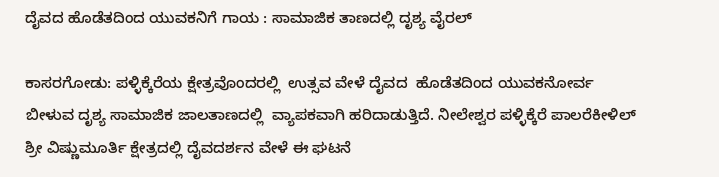ದೈವದ ಹೊಡೆತದಿಂದ ಯುವಕನಿಗೆ ಗಾಯ : ಸಾಮಾಜಿಕ ತಾಣದಲ್ಲಿ ದೃಶ್ಯ ವೈರಲ್

ಕಾಸರಗೋಡು: ಪಳ್ಳಿಕ್ಕೆರೆಯ ಕ್ಷೇತ್ರವೊಂದರಲ್ಲಿ  ಉತ್ಸವ ವೇಳೆ ದೈವದ  ಹೊಡೆತದಿಂದ ಯುವಕನೋರ್ವ ಬೀಳುವ ದೃಶ್ಯ ಸಾಮಾಜಿಕ ಜಾಲತಾಣದಲ್ಲಿ  ವ್ಯಾಪಕವಾಗಿ ಹರಿದಾಡುತ್ತಿದೆ. ನೀಲೇಶ್ವರ ಪಳ್ಳಿಕ್ಕೆರೆ ಪಾಲರೆಕೀಳಿಲ್ ಶ್ರೀ ವಿಷ್ಣುಮೂರ್ತಿ ಕ್ಷೇತ್ರದಲ್ಲಿ ದೈವದರ್ಶನ ವೇಳೆ ಈ ಘಟನೆ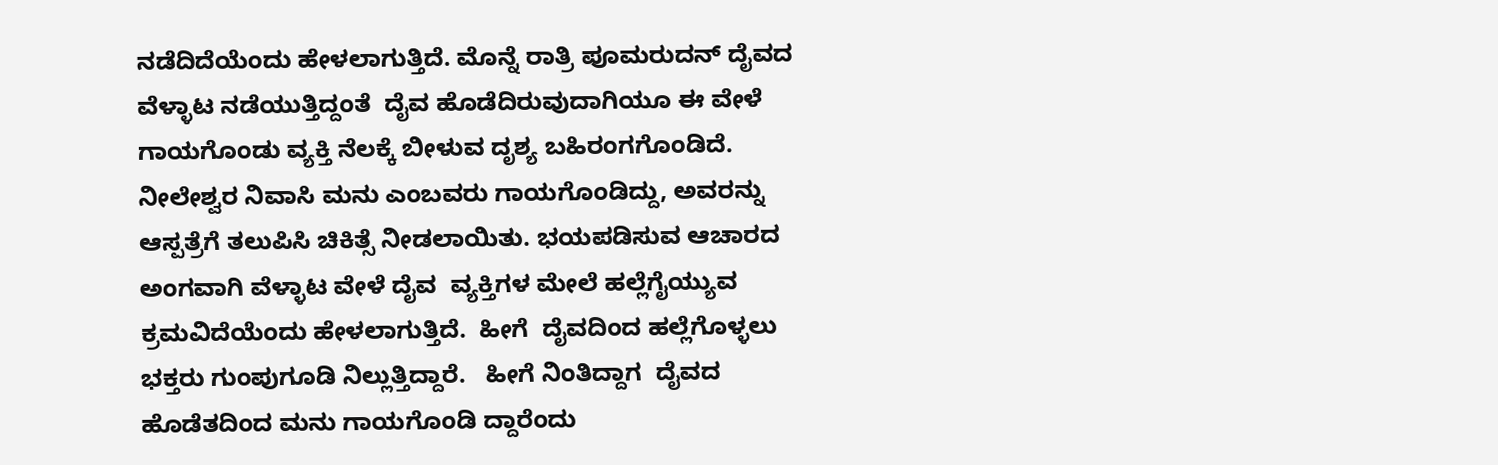ನಡೆದಿದೆಯೆಂದು ಹೇಳಲಾಗುತ್ತಿದೆ. ಮೊನ್ನೆ ರಾತ್ರಿ ಪೂಮರುದನ್ ದೈವದ ವೆಳ್ಳಾಟ ನಡೆಯುತ್ತಿದ್ದಂತೆ  ದೈವ ಹೊಡೆದಿರುವುದಾಗಿಯೂ ಈ ವೇಳೆ ಗಾಯಗೊಂಡು ವ್ಯಕ್ತಿ ನೆಲಕ್ಕೆ ಬೀಳುವ ದೃಶ್ಯ ಬಹಿರಂಗಗೊಂಡಿದೆ.  ನೀಲೇಶ್ವರ ನಿವಾಸಿ ಮನು ಎಂಬವರು ಗಾಯಗೊಂಡಿದ್ದು, ಅವರನ್ನು ಆಸ್ಪತ್ರೆಗೆ ತಲುಪಿಸಿ ಚಿಕಿತ್ಸೆ ನೀಡಲಾಯಿತು. ಭಯಪಡಿಸುವ ಆಚಾರದ ಅಂಗವಾಗಿ ವೆಳ್ಳಾಟ ವೇಳೆ ದೈವ  ವ್ಯಕ್ತಿಗಳ ಮೇಲೆ ಹಲ್ಲೆಗೈಯ್ಯುವ ಕ್ರಮವಿದೆಯೆಂದು ಹೇಳಲಾಗುತ್ತಿದೆ.  ಹೀಗೆ  ದೈವದಿಂದ ಹಲ್ಲೆಗೊಳ್ಳಲು ಭಕ್ತರು ಗುಂಪುಗೂಡಿ ನಿಲ್ಲುತ್ತಿದ್ದಾರೆ.   ಹೀಗೆ ನಿಂತಿದ್ದಾಗ  ದೈವದ ಹೊಡೆತದಿಂದ ಮನು ಗಾಯಗೊಂಡಿ ದ್ದಾರೆಂದು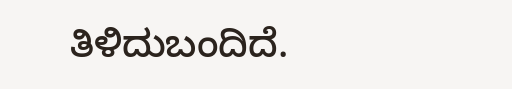ತಿಳಿದುಬಂದಿದೆ.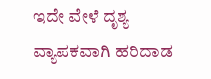ಇದೇ ವೇಳೆ ದೃಶ್ಯ ವ್ಯಾಪಕವಾಗಿ ಹರಿದಾಡ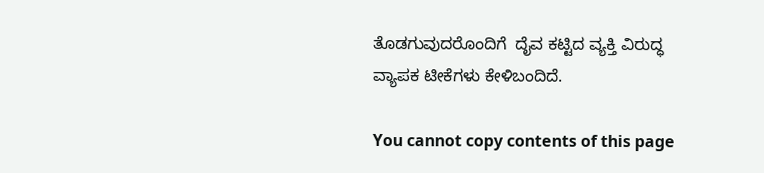ತೊಡಗುವುದರೊಂದಿಗೆ  ದೈವ ಕಟ್ಟಿದ ವ್ಯಕ್ತಿ ವಿರುದ್ಧ ವ್ಯಾಪಕ ಟೀಕೆಗಳು ಕೇಳಿಬಂದಿದೆ.

You cannot copy contents of this page